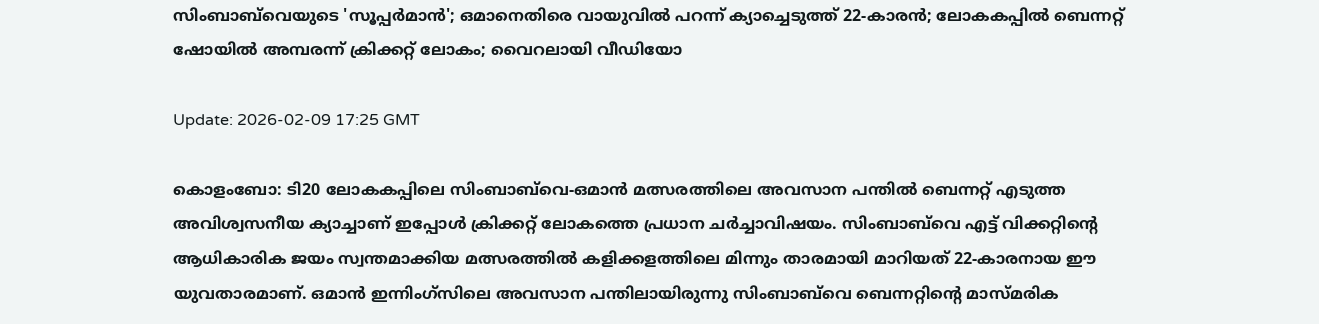സിംബാബ്‌വെയുടെ 'സൂപ്പർമാൻ'; ഒമാനെതിരെ വായുവിൽ പറന്ന് ക്യാച്ചെടുത്ത് 22-കാരൻ; ലോകകപ്പിൽ ബെന്നറ്റ് ഷോയിൽ അമ്പരന്ന് ക്രിക്കറ്റ് ലോകം; വൈറലായി വീഡിയോ

Update: 2026-02-09 17:25 GMT

കൊളംബോ: ടി20 ലോകകപ്പിലെ സിംബാബ്‌വെ-ഒമാൻ മത്സരത്തിലെ അവസാന പന്തിൽ ബെന്നറ്റ് എടുത്ത അവിശ്വസനീയ ക്യാച്ചാണ് ഇപ്പോൾ ക്രിക്കറ്റ് ലോകത്തെ പ്രധാന ചർച്ചാവിഷയം. സിംബാബ്‌വെ എട്ട് വിക്കറ്റിന്റെ ആധികാരിക ജയം സ്വന്തമാക്കിയ മത്സരത്തിൽ കളിക്കളത്തിലെ മിന്നും താരമായി മാറിയത് 22-കാരനായ ഈ യുവതാരമാണ്. ഒമാൻ ഇന്നിംഗ്‌സിലെ അവസാന പന്തിലായിരുന്നു സിംബാബ്‌വെ ബെന്നറ്റിന്‍റെ മാസ്മരിക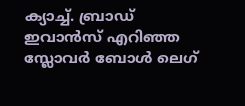ക്യാച്ച്. ബ്രാഡ് ഇവാൻസ് എറിഞ്ഞ സ്ലോവർ ബോൾ ലെഗ്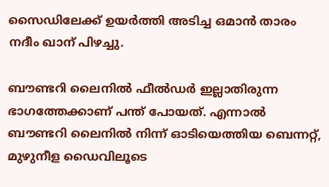സൈഡിലേക്ക് ഉയർത്തി അടിച്ച ഒമാൻ താരം നദീം ഖാന് പിഴച്ചു.

ബൗണ്ടറി ലൈനിൽ ഫീൽഡർ ഇല്ലാതിരുന്ന ഭാഗത്തേക്കാണ് പന്ത് പോയത്. എന്നാൽ ബൗണ്ടറി ലൈനില്‍ നിന്ന് ഓടിയെത്തിയ ബെന്നറ്റ്, മുഴുനീള ഡൈവിലൂടെ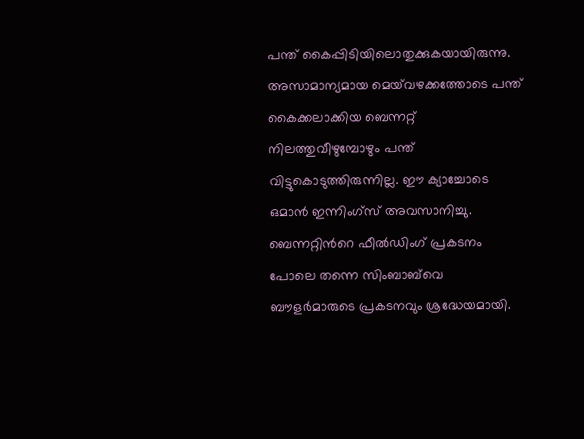പന്ത് കൈപ്പിടിയിലൊതുക്കുകയായിരുന്നു. അസാമാന്യമായ മെയ്‌വഴക്കത്തോടെ പന്ത് കൈക്കലാക്കിയ ബെന്നറ്റ് നിലത്തുവീഴുമ്പോഴും പന്ത് വിട്ടുകൊടുത്തിരുന്നില്ല. ഈ ക്യാച്ചോടെ ഒമാൻ ഇന്നിംഗ്‌സ് അവസാനിച്ചു. ബെന്നറ്റിന്‍റെ ഫീൽഡിംഗ് പ്രകടനം പോലെ തന്നെ സിംബാബ്‌വെ ബൗളർമാരുടെ പ്രകടനവും ശ്രദ്ധേയമായി.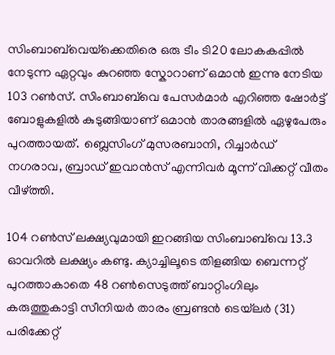സിംബാബ്‌വെയ്‌ക്കെതിരെ ഒരു ടീം ടി20 ലോകകപ്പിൽ നേടുന്ന ഏറ്റവും കുറഞ്ഞ സ്കോറാണ് ഒമാൻ ഇന്നു നേടിയ 103 റണ്‍സ്. സിംബാബ്‌വെ പേസർമാർ എറിഞ്ഞ ഷോർട്ട് ബോളുകളിൽ കുടുങ്ങിയാണ് ഒമാൻ താരങ്ങളിൽ ഏഴുപേരും പുറത്തായത്. ബ്ലെസിംഗ് മുസരബാനി, റിച്ചാർഡ് നഗരാവ, ബ്രാഡ് ഇവാൻസ് എന്നിവർ മൂന്ന് വിക്കറ്റ് വീതം വീഴ്ത്തി.

104 റൺസ് ലക്ഷ്യവുമായി ഇറങ്ങിയ സിംബാബ്‌വെ 13.3 ഓവറിൽ ലക്ഷ്യം കണ്ടു. ക്യാച്ചിലൂടെ തിളങ്ങിയ ബെന്നറ്റ് പുറത്താകാതെ 48 റണ്‍സെടുത്ത് ബാറ്റിംഗിലും കരുത്തുകാട്ടി സീനിയര്‍ താരം ബ്രണ്ടൻ ടെയ്‌ലർ (31) പരിക്കേറ്റ്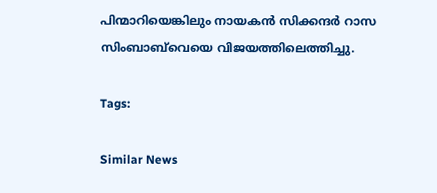പിന്മാറിയെങ്കിലും നായകൻ സിക്കന്ദർ റാസ സിംബാബ്‌വെയെ വിജയത്തിലെത്തിച്ചു.

Tags:

Similar News